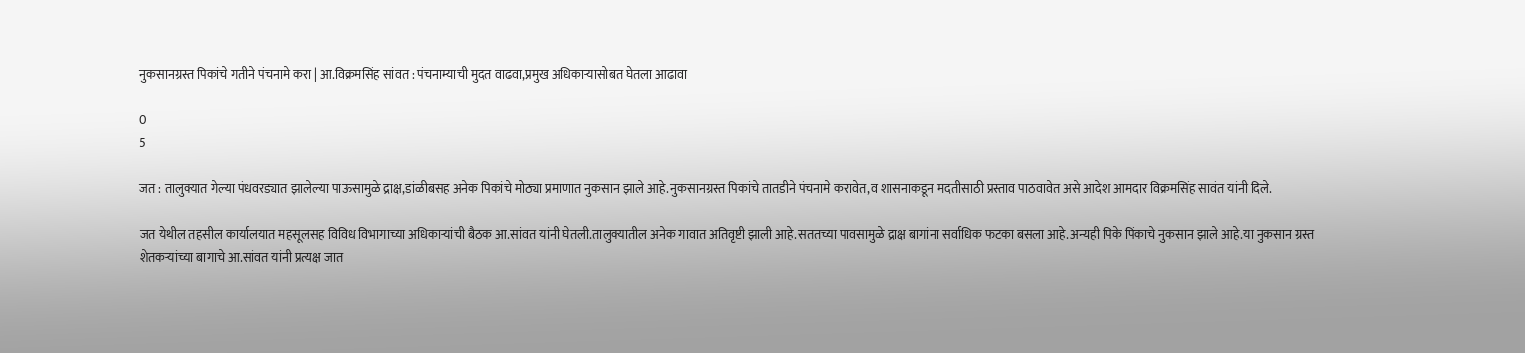नुकसानग्रस्त पिकांचे गतीने पंचनामे करा | आ.विक्रमसिंह सांवत : पंचनाम्याची मुदत वाढवा,प्रमुख अधिकाऱ्यासोबत घेतला आढावा

0
5

जत : तालुक्यात गेल्या पंधवरड्यात झालेल्या पाऊसामुळे द्राक्ष,डांळीबसह अनेक पिकांचे मोठ्या प्रमाणात नुकसान झाले आहे.नुकसानग्रस्त पिकांचे तातडीने पंचनामे करावेत,व शासनाकडून मदतीसाठी प्रस्ताव पाठवावेत असे आदेश आमदार विक्रमसिंह सावंत यांनी दिले.

जत येथील तहसील कार्यालयात महसूलसह विविध विभागाच्या अधिकाऱ्यांची बैठक आ.सांवत यांनी घेतली.तालुक्यातील अनेक गावात अतिवृष्टी झाली आहे.सततच्या पावसामुळे द्राक्ष बागांना सर्वाधिक फटका बसला आहे.अन्यही पिके पिंकाचे नुकसान झाले आहे.या नुकसान ग्रस्त शेतकऱ्यांच्या बागाचे आ.सांवत यांनी प्रत्यक्ष जात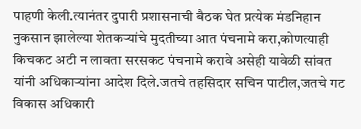पाहणी केली.त्यानंतर दुपारी प्रशासनाची बैठक घेत प्रत्येक मंडनिहान नुकसान झालेल्या शेतकऱ्यांचे मुदतीच्या आत पंचनामे करा,कोणत्याही किचकट अटी न लावता सरसकट पंचनामे करावे असेही यावेळी सांवत यांनी अधिकाऱ्यांना आदेश दिले.जतचे तहसिदार सचिन पाटील,जतचे गट विकास अधिकारी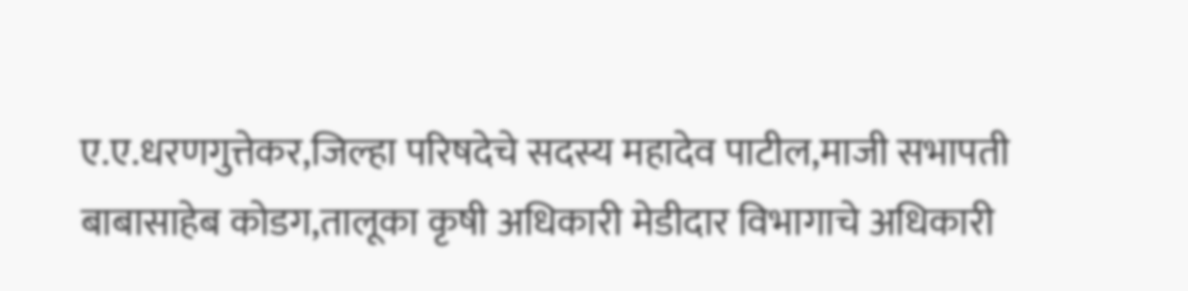ए.ए.धरणगुत्तेकर,जिल्हा परिषदेचे सदस्य महादेव पाटील,माजी सभापती बाबासाहेब कोडग,तालूका कृषी अधिकारी मेडीदार विभागाचे अधिकारी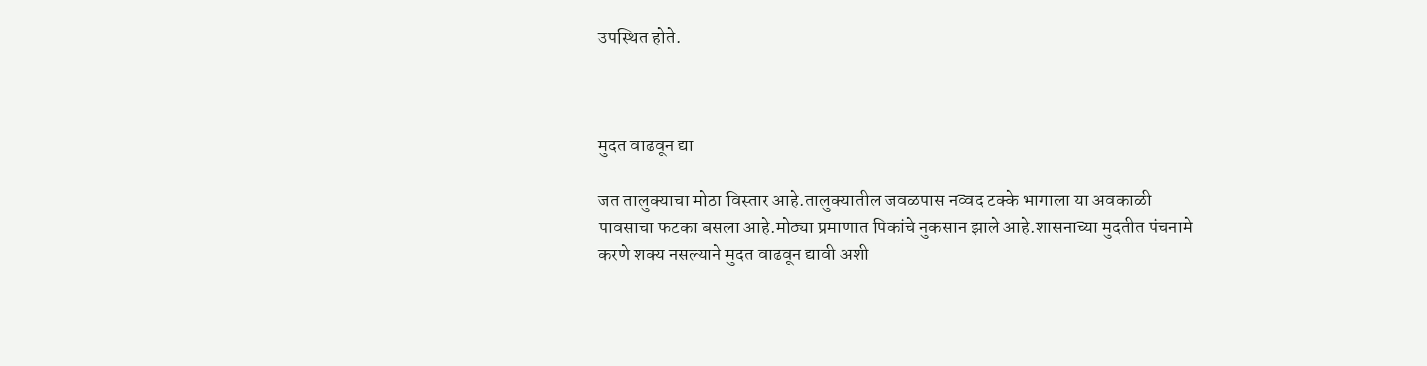उपस्थित होते.



मुदत वाढवून द्या

जत तालुक्याचा मोठा विस्तार आहे.तालुक्यातील जवळपास नव्वद टक्के भागाला या अवकाळी पावसाचा फटका बसला आहे.मोठ्या प्रमाणात पिकांचे नुकसान झाले आहे.शासनाच्या मुदतीत पंचनामे करणे शक्य नसल्याने मुदत वाढवून द्यावी अशी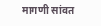मागणी सांवत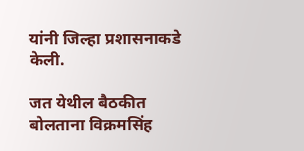यांनी जिल्हा प्रशासनाकडे केली.

जत येथील बैठकीत बोलताना विक्रमसिंह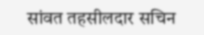सांवत तहसीलदार सचिन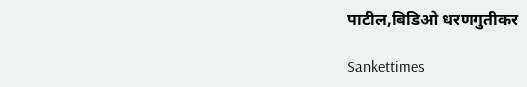पाटील,बिडिओ धरणगुतीकर

Sankettimes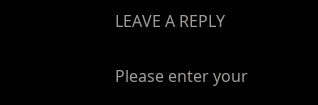LEAVE A REPLY

Please enter your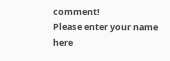comment!
Please enter your name here